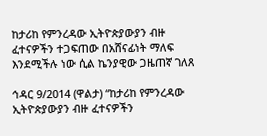ከታሪከ የምንረዳው ኢትዮጵያውያን ብዙ ፈተናዎችን ተጋፍጠው በአሸናፊነት ማለፍ እንደሚችሉ ነው ሲል ኬንያዊው ጋዜጠኛ ገለጸ

ኅዳር 9/2014 (ዋልታ) “ከታሪከ የምንረዳው ኢትዮጵያውያን ብዙ ፈተናዎችን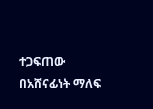ተጋፍጠው በአሸናፊነት ማለፍ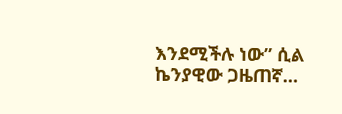እንደሚችሉ ነው” ሲል ኬንያዊው ጋዜጠኛ…